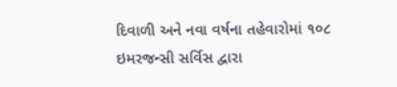દિવાળી અને નવા વર્ષના તહેવારોમાં ૧૦૮ ઇમરજન્સી સર્વિસ દ્વારા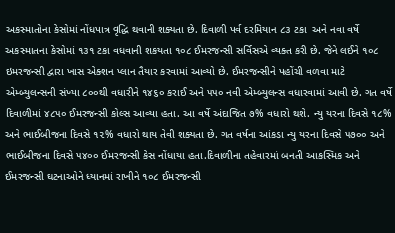અકસ્માતોના કેસોમાં નોંધપાત્ર વૃદ્ધિ થવાની શક્યતા છે. દિવાળી પર્વ દરમિયાન ૮૩ ટકા  અને નવા વર્ષે અકસ્માતના કેસોમાં ૧૩૧ ટકા વધવાની શકયતા ૧૦૮ ઈમરજન્સી સર્વિસએ વ્યક્ત કરી છે. જેને લઈને ૧૦૮ ઇમરજન્સી દ્વારા ખાસ એક્શન પ્લાન તૈયાર કરવામાં આવ્યો છે. ઈમરજન્સીને પહોંચી વળવા માટે એમ્બ્યુલન્સની સંખ્યા ૮૦૦થી વધારીને ૧૪૬૦ કરાઈ અને ૫૫૦ નવી એમ્બ્યુલન્સ વધારવામાં આવી છે. ગત વર્ષે દિવાળીમાં ૪૮૫૦ ઈમરજન્સી કોલ્સ આવ્યા હતા. આ વર્ષે અંદાજિત ૭% વધારો થશે. ન્યુ યરના દિવસે ૧૮% અને ભાઈબીજના દિવસે ૧૨% વધારો થાય તેવી શક્યતા છે. ગત વર્ષના આંકડા ન્યુ યરના દિવસે ૫૭૦૦ અને ભાઈબીજના દિવસે ૫૪૦૦ ઈમરજન્સી કેસ નોંધાયા હતા.દિવાળીના તહેવારમાં બનતી આકસ્મિક અને ઈમરજન્સી ઘટનાઓને ધ્યાનમાં રાખીને ૧૦૮ ઈમરજન્સી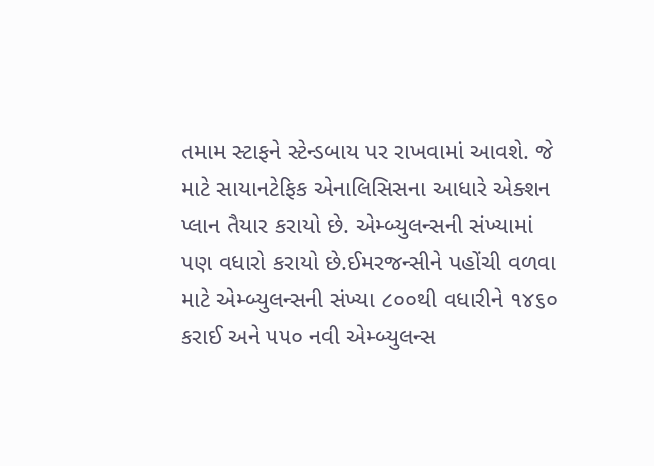તમામ સ્ટાફને સ્ટેન્ડબાય પર રાખવામાં આવશે. જે માટે સાયાનટેફિક એનાલિસિસના આધારે એક્શન પ્લાન તૈયાર કરાયો છે. એમ્બ્યુલન્સની સંખ્યામાં પણ વધારો કરાયો છે.ઈમરજન્સીને પહોંચી વળવા માટે એમ્બ્યુલન્સની સંખ્યા ૮૦૦થી વધારીને ૧૪૬૦ કરાઈ અને ૫૫૦ નવી એમ્બ્યુલન્સ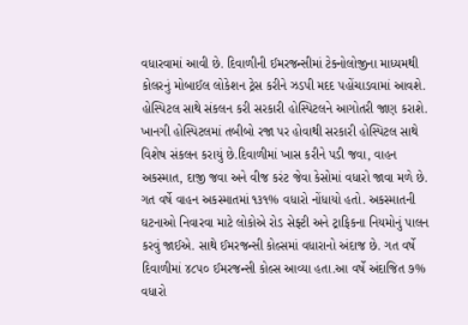વધારવામાં આવી છે. દિવાળીની ઈમરજન્સીમાં ટેક્નોલોજીના માધ્યમથી કોલરનું મોબાઈલ લોકેશન ટ્રેસ કરીને ઝડપી મદદ પહોંચાડવામાં આવશે. હોસ્પિટલ સાથે સંકલન કરી સરકારી હોસ્પિટલને આગોતરી જાણ કરાશે. ખાનગી હોસ્પિટલમાં તબીબો રજા પર હોવાથી સરકારી હોસ્પિટલ સાથે વિશેષ સંકલન કરાયું છે.દિવાળીમાં ખાસ કરીને પડી જવા, વાહન અકસ્માત, દાજી જવા અને વીજ કરંટ જેવા કેસોમાં વધારો જાવા મળે છે. ગત વર્ષે વાહન અકસ્માતમાં ૧૩૧% વધારો નોંધાયો હતો. અકસ્માતની ઘટનાઓ નિવારવા માટે લોકોએ રોડ સેફ્ટી અને ટ્રાફિકના નિયમોનું પાલન કરવું જાઈએ. સાથે ઈમરજન્સી કોલ્સમાં વધારાનો અંદાજ છે. ગત વર્ષે દિવાળીમાં ૪૮૫૦ ઈમરજન્સી કોલ્સ આવ્યા હતા.આ વર્ષે અંદાજિત ૭% વધારો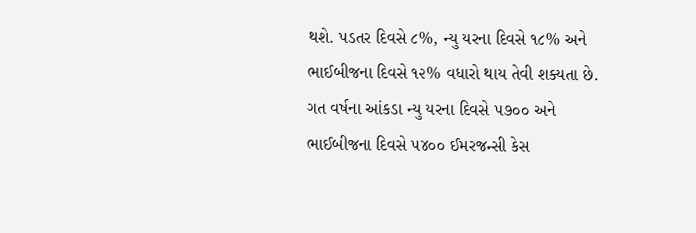થશે. પડતર દિવસે ૮%, ન્યુ યરના દિવસે ૧૮% અને ભાઈબીજના દિવસે ૧૨% વધારો થાય તેવી શક્યતા છે. ગત વર્ષના આંકડા ન્યુ યરના દિવસે ૫૭૦૦ અને ભાઈબીજના દિવસે ૫૪૦૦ ઈમરજન્સી કેસ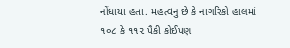નોંધાયા હતા. મહત્વનુ છે કે નાગરિકો હાલમાં ૧૦૮ કે ૧૧૨ પૈકી કોઈપણ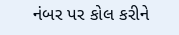નંબર પર કોલ કરીને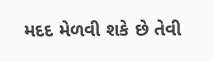મદદ મેળવી શકે છે તેવી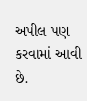અપીલ પણ કરવામાં આવી છે.